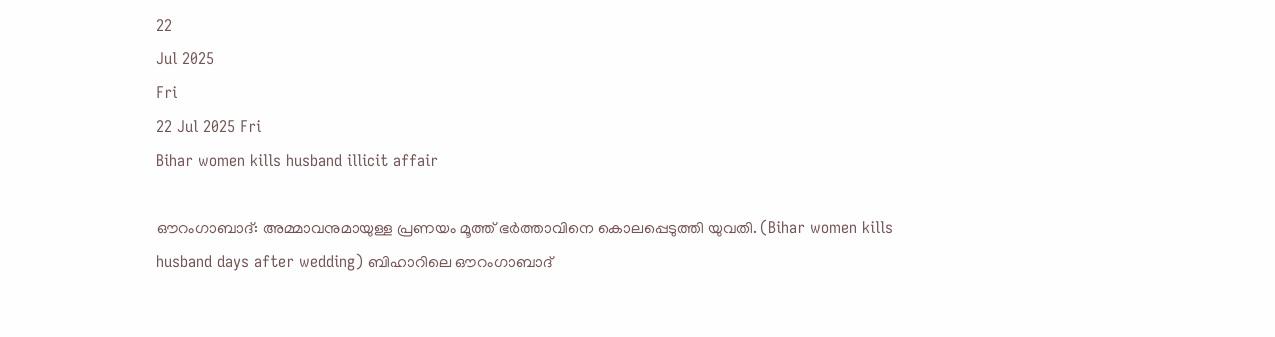22
Jul 2025
Fri
22 Jul 2025 Fri
Bihar women kills husband illicit affair

ഔറംഗാബാദ്: അമ്മാവനുമായുള്ള പ്രണയം മൂത്ത് ഭര്‍ത്താവിനെ കൊലപ്പെടുത്തി യുവതി. (Bihar women kills husband days after wedding) ബിഹാറിലെ ഔറംഗാബാദ്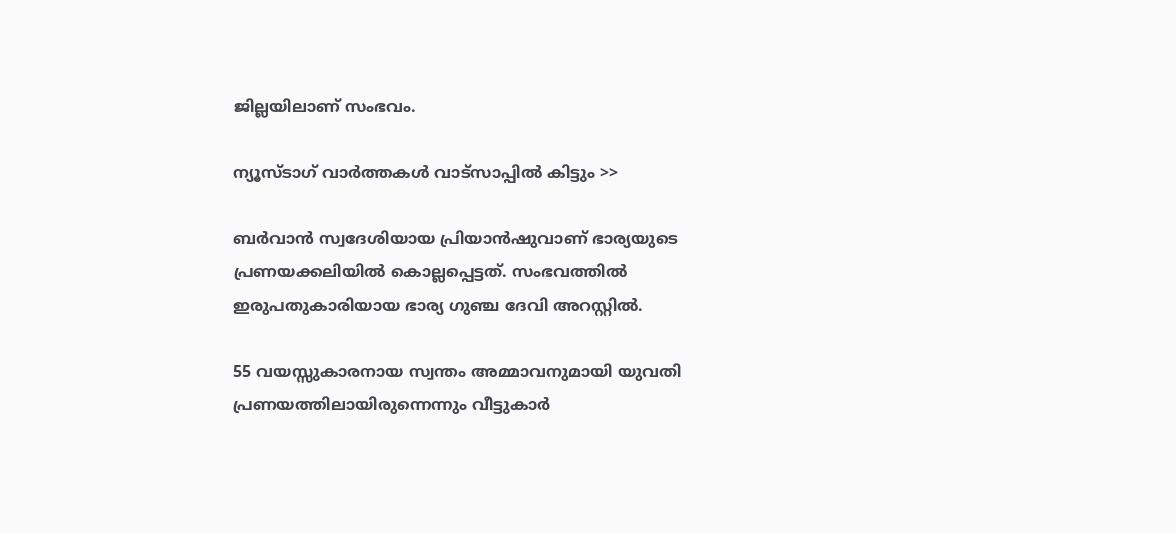ജില്ലയിലാണ് സംഭവം.

ന്യൂസ്ടാഗ് വാര്‍ത്തകള്‍ വാട്‌സാപ്പില്‍ കിട്ടും >>

ബര്‍വാന്‍ സ്വദേശിയായ പ്രിയാന്‍ഷുവാണ് ഭാര്യയുടെ പ്രണയക്കലിയില്‍ കൊല്ലപ്പെട്ടത്. സംഭവത്തില്‍ ഇരുപതുകാരിയായ ഭാര്യ ഗുഞ്ച ദേവി അറസ്റ്റില്‍.

55 വയസ്സുകാരനായ സ്വന്തം അമ്മാവനുമായി യുവതി പ്രണയത്തിലായിരുന്നെന്നും വീട്ടുകാര്‍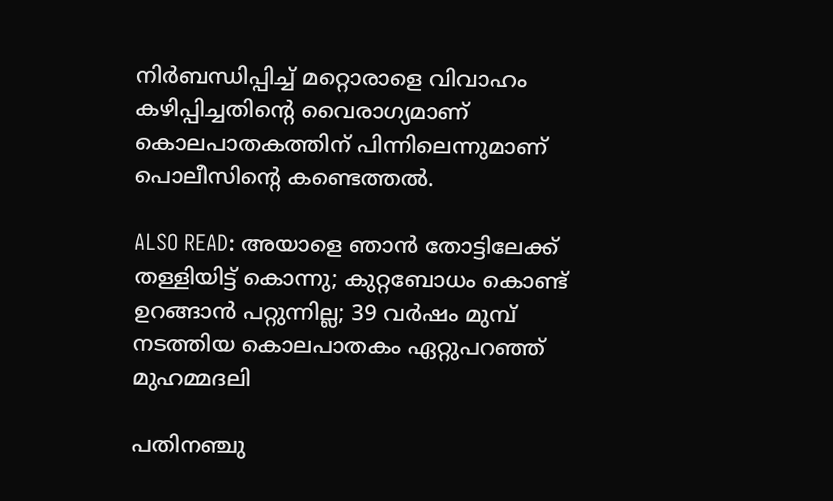നിര്‍ബന്ധിപ്പിച്ച് മറ്റൊരാളെ വിവാഹം കഴിപ്പിച്ചതിന്റെ വൈരാഗ്യമാണ് കൊലപാതകത്തിന് പിന്നിലെന്നുമാണ് പൊലീസിന്റെ കണ്ടെത്തല്‍.

ALSO READ: അയാളെ ഞാന്‍ തോട്ടിലേക്ക് തള്ളിയിട്ട് കൊന്നു; കുറ്റബോധം കൊണ്ട് ഉറങ്ങാന്‍ പറ്റുന്നില്ല; 39 വര്‍ഷം മുമ്പ് നടത്തിയ കൊലപാതകം ഏറ്റുപറഞ്ഞ് മുഹമ്മദലി

പതിനഞ്ചു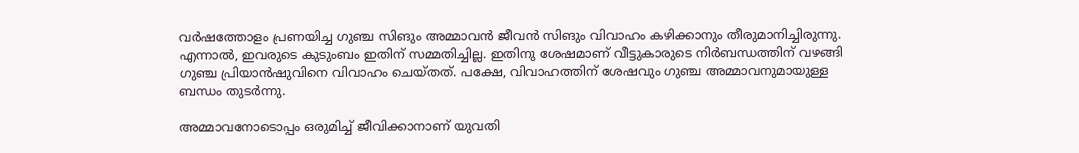വര്‍ഷത്തോളം പ്രണയിച്ച ഗുഞ്ച സിങും അമ്മാവന്‍ ജീവന്‍ സിങും വിവാഹം കഴിക്കാനും തീരുമാനിച്ചിരുന്നു. എന്നാല്‍, ഇവരുടെ കുടുംബം ഇതിന് സമ്മതിച്ചില്ല. ഇതിനു ശേഷമാണ് വീട്ടുകാരുടെ നിര്‍ബന്ധത്തിന് വഴങ്ങി ഗുഞ്ച പ്രിയാന്‍ഷുവിനെ വിവാഹം ചെയ്തത്. പക്ഷേ, വിവാഹത്തിന് ശേഷവും ഗുഞ്ച അമ്മാവനുമായുള്ള ബന്ധം തുടര്‍ന്നു.

അമ്മാവനോടൊപ്പം ഒരുമിച്ച് ജീവിക്കാനാണ് യുവതി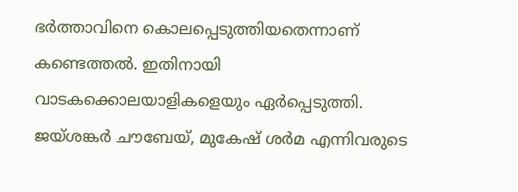ഭര്‍ത്താവിനെ കൊലപ്പെടുത്തിയതെന്നാണ് കണ്ടെത്തല്‍. ഇതിനായി വാടകക്കൊലയാളികളെയും ഏര്‍പ്പെടുത്തി. ജയ്ശങ്കര്‍ ചൗബേയ്, മുകേഷ് ശര്‍മ എന്നിവരുടെ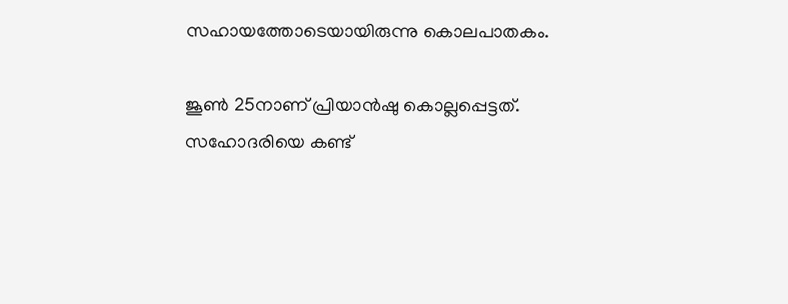സഹായത്തോടെയായിരുന്നു കൊലപാതകം.

ജൂണ്‍ 25നാണ് പ്രിയാന്‍ഷു കൊല്ലപ്പെട്ടത്. സഹോദരിയെ കണ്ട്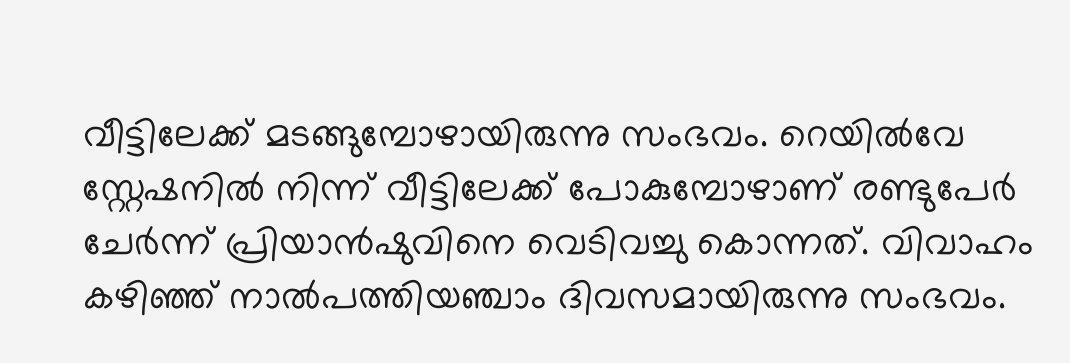വീട്ടിലേക്ക് മടങ്ങുമ്പോഴായിരുന്നു സംഭവം. റെയില്‍വേ സ്റ്റേഷനില്‍ നിന്ന് വീട്ടിലേക്ക് പോകുമ്പോഴാണ് രണ്ടുപേര്‍ ചേര്‍ന്ന് പ്രിയാന്‍ഷുവിനെ വെടിവച്ചു കൊന്നത്. വിവാഹം കഴിഞ്ഞ് നാല്‍പത്തിയഞ്ചാം ദിവസമായിരുന്നു സംഭവം.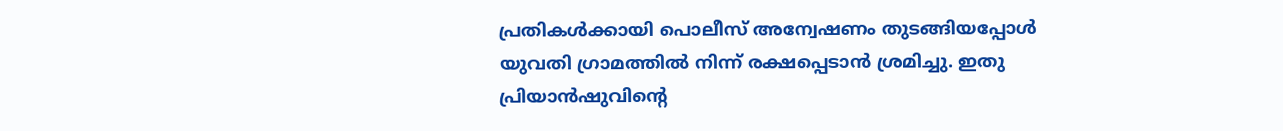പ്രതികള്‍ക്കായി പൊലീസ് അന്വേഷണം തുടങ്ങിയപ്പോള്‍ യുവതി ഗ്രാമത്തില്‍ നിന്ന് രക്ഷപ്പെടാന്‍ ശ്രമിച്ചു. ഇതു പ്രിയാന്‍ഷുവിന്റെ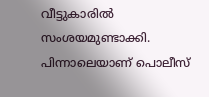വീട്ടുകാരില്‍ സംശയമുണ്ടാക്കി. പിന്നാലെയാണ് പൊലീസ്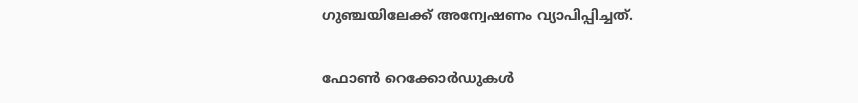ഗുഞ്ചയിലേക്ക് അന്വേഷണം വ്യാപിപ്പിച്ചത്.

ഫോണ്‍ റെക്കോര്‍ഡുകള്‍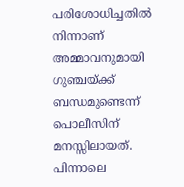പരിശോധിച്ചതില്‍ നിന്നാണ് അമ്മാവനുമായി ഗുഞ്ചയ്ക്ക് ബന്ധമുണ്ടെന്ന് പൊലീസിന് മനസ്സിലായത്. പിന്നാലെ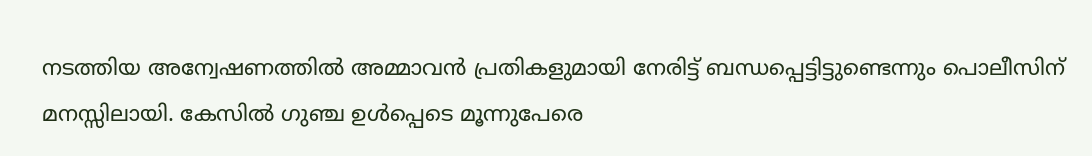നടത്തിയ അന്വേഷണത്തില്‍ അമ്മാവന്‍ പ്രതികളുമായി നേരിട്ട് ബന്ധപ്പെട്ടിട്ടുണ്ടെന്നും പൊലീസിന് മനസ്സിലായി. കേസില്‍ ഗുഞ്ച ഉള്‍പ്പെടെ മൂന്നുപേരെ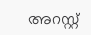അറസ്റ്റ്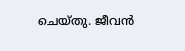ചെയ്തു. ജീവന്‍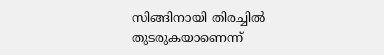സിങ്ങിനായി തിരച്ചില്‍ തുടരുകയാണെന്ന്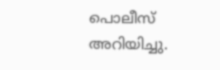പൊലീസ് അറിയിച്ചു.